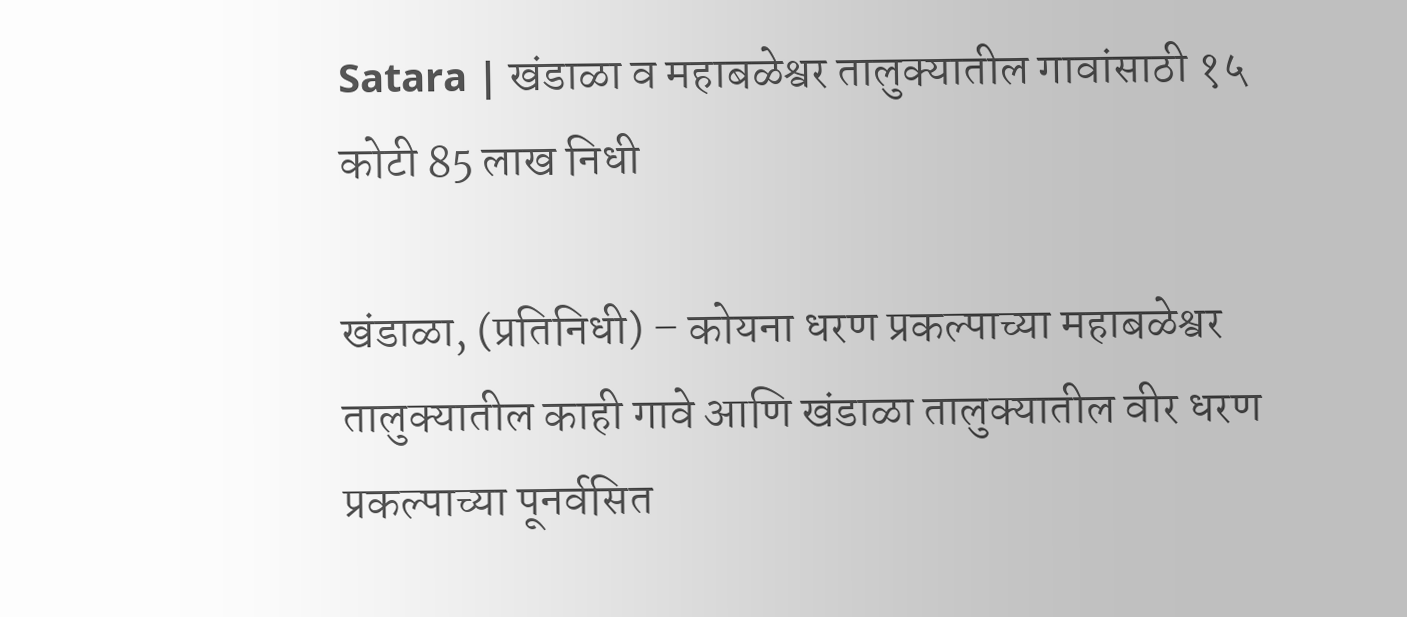Satara | खंडाळा व महाबळेश्वर तालुक्यातील गावांसाठी १५ कोटी 85 लाख निधी

खंडाळा, (प्रतिनिधी) – कोयना धरण प्रकल्पाच्या महाबळेश्वर तालुक्यातील काही गावे आणि खंडाळा तालुक्यातील वीर धरण प्रकल्पाच्या पूनर्वसित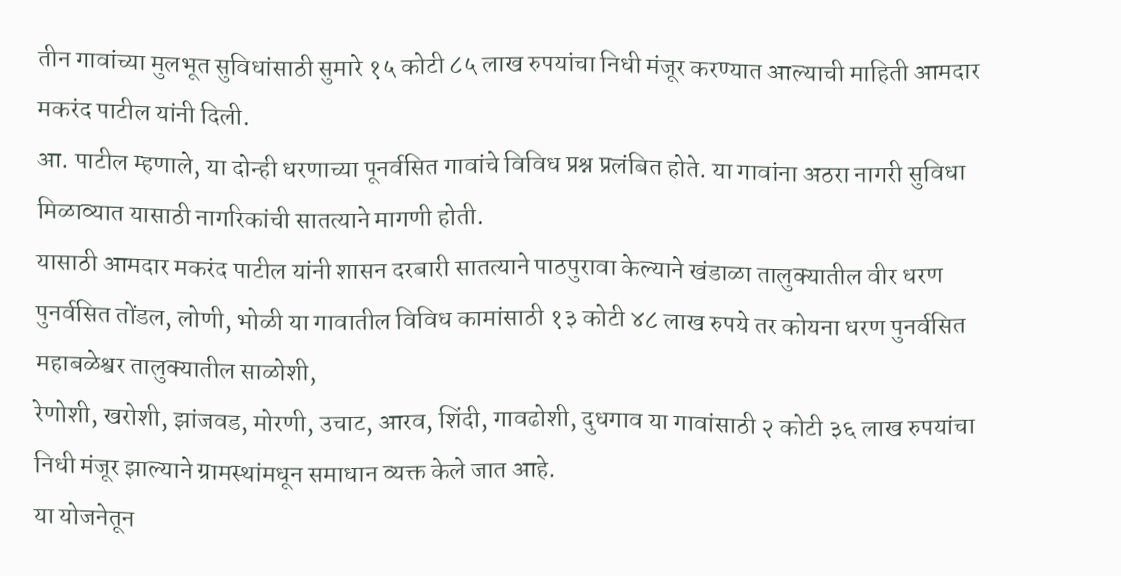तीन गावांच्या मुलभूत सुविधांसाठी सुमारे १५ कोटी ८५ लाख रुपयांचा निधी मंजूर करण्यात आल्याची माहिती आमदार मकरंद पाटील यांनी दिली.
आ. पाटील म्हणाले, या दोन्ही धरणाच्या पूनर्वसित गावांचे विविध प्रश्न प्रलंबित होते. या गावांना अठरा नागरी सुविधा मिळाव्यात यासाठी नागरिकांची सातत्याने मागणी होती.
यासाठी आमदार मकरंद पाटील यांनी शासन दरबारी सातत्याने पाठपुरावा केल्याने खंडाळा तालुक्यातील वीर धरण पुनर्वसित तोंडल, लोणी, भोळी या गावातील विविध कामांसाठी १३ कोटी ४८ लाख रुपये तर कोयना धरण पुनर्वसित महाबळेश्वर तालुक्यातील साळोशी,
रेणोशी, खरोशी, झांजवड, मोरणी, उचाट, आरव, शिंदी, गावढोशी, दुधगाव या गावांसाठी २ कोटी ३६ लाख रुपयांचा निधी मंजूर झाल्याने ग्रामस्थांमधून समाधान व्यक्त केले जात आहे.
या योजनेतून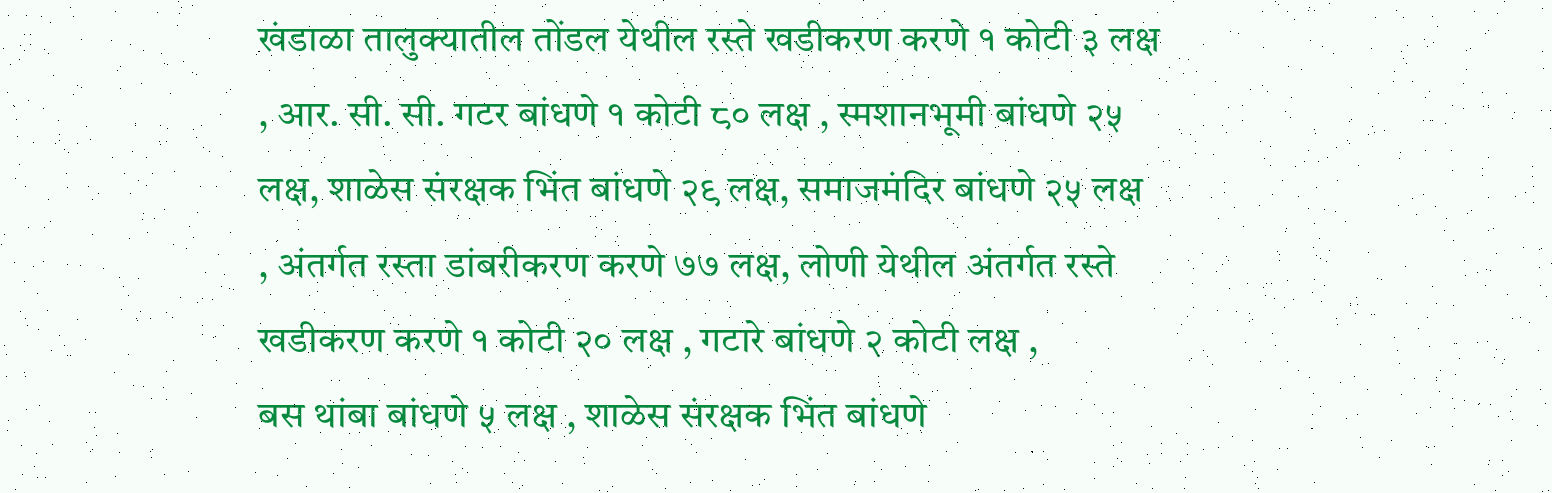खंडाळा तालुक्यातील तोंडल येथील रस्ते खडीकरण करणे १ कोटी ३ लक्ष , आर. सी. सी. गटर बांधणे १ कोटी ८० लक्ष , स्मशानभूमी बांधणे २५ लक्ष, शाळेस संरक्षक भिंत बांधणे २९ लक्ष, समाजमंदिर बांधणे २५ लक्ष , अंतर्गत रस्ता डांबरीकरण करणे ७७ लक्ष, लोणी येथील अंतर्गत रस्ते खडीकरण करणे १ कोटी २० लक्ष , गटारे बांधणे २ कोटी लक्ष ,
बस थांबा बांधणे ५ लक्ष , शाळेस संरक्षक भिंत बांधणे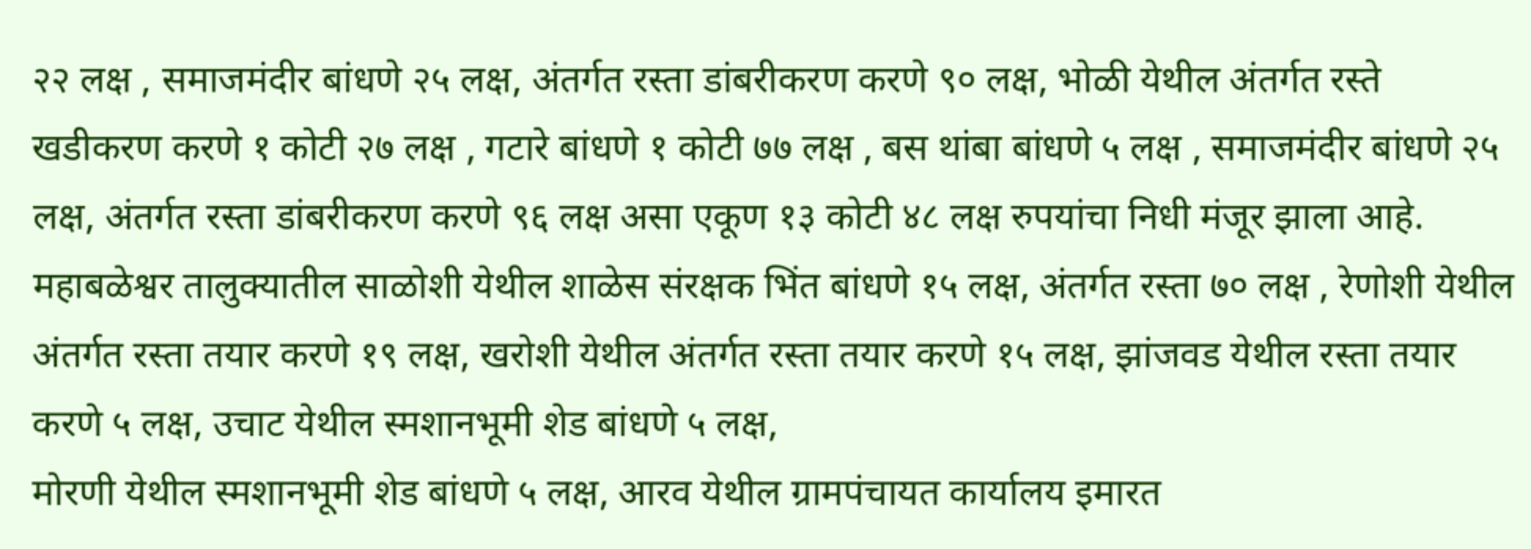२२ लक्ष , समाजमंदीर बांधणे २५ लक्ष, अंतर्गत रस्ता डांबरीकरण करणे ९० लक्ष, भोळी येथील अंतर्गत रस्ते खडीकरण करणे १ कोटी २७ लक्ष , गटारे बांधणे १ कोटी ७७ लक्ष , बस थांबा बांधणे ५ लक्ष , समाजमंदीर बांधणे २५ लक्ष, अंतर्गत रस्ता डांबरीकरण करणे ९६ लक्ष असा एकूण १३ कोटी ४८ लक्ष रुपयांचा निधी मंजूर झाला आहे.
महाबळेश्वर तालुक्यातील साळोशी येथील शाळेस संरक्षक भिंत बांधणे १५ लक्ष, अंतर्गत रस्ता ७० लक्ष , रेणोशी येथील अंतर्गत रस्ता तयार करणे १९ लक्ष, खरोशी येथील अंतर्गत रस्ता तयार करणे १५ लक्ष, झांजवड येथील रस्ता तयार करणे ५ लक्ष, उचाट येथील स्मशानभूमी शेड बांधणे ५ लक्ष,
मोरणी येथील स्मशानभूमी शेड बांधणे ५ लक्ष, आरव येथील ग्रामपंचायत कार्यालय इमारत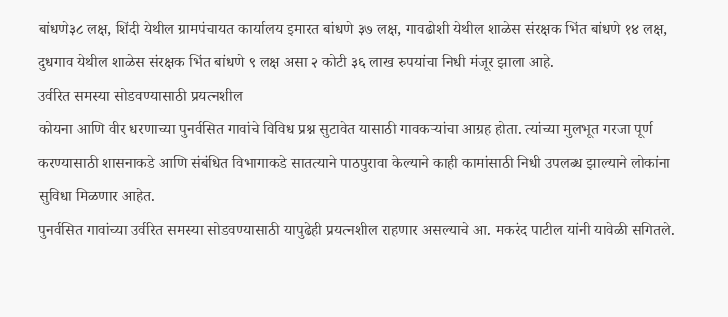बांधणे३८ लक्ष, शिंदी येथील ग्रामपंचायत कार्यालय इमारत बांधणे ३७ लक्ष, गावढोशी येथील शाळेस संरक्षक भिंत बांधणे १४ लक्ष, दुधगाव येथील शाळेस संरक्षक भिंत बांधणे ९ लक्ष असा २ कोटी ३६ लाख रुपयांचा निधी मंजूर झाला आहे.
उर्वरित समस्या सोडवण्यासाठी प्रयत्नशील
कोयना आणि वीर धरणाच्या पुनर्वसित गावांचे विविध प्रश्न सुटावेत यासाठी गावकऱ्यांचा आग्रह होता. त्यांच्या मुलभूत गरजा पूर्ण करण्यासाठी शासनाकडे आणि संबंधित विभागाकडे सातत्याने पाठपुरावा केल्याने काही कामांसाठी निधी उपलब्ध झाल्याने लोकांना सुविधा मिळणार आहेत.
पुनर्वसित गावांच्या उर्वरित समस्या सोडवण्यासाठी यापुढेही प्रयत्नशील राहणार असल्याचे आ. मकरंद पाटील यांनी यावेळी सगितले.